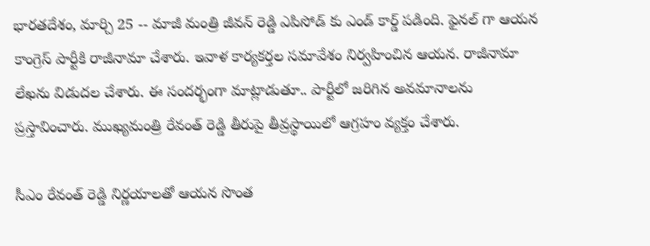భారతదేశం, మార్చి 25 -- మాజీ మంత్రి జీవన్ రెడ్డి ఎపిసోడ్ కు ఎండ్ కార్డ్ పడింది. ఫైనల్ గా ఆయన కాంగ్రెస్ పార్టీకి రాజీనామా చేశారు. ఇవాళ కార్యకర్తల సమావేశం నిర్వహించిన ఆయన. రాజీనామా లేఖను విడుదల చేశారు. ఈ సందర్భంగా మాట్లాడుతూ.. పార్టీలో జరిగిన అవమానాలను ప్రస్తావించారు. ముఖ్యమంత్రి రేవంత్ రెడ్డి తీరుపై తీవ్రస్థాయిలో ఆగ్రహం వ్యక్తం చేశారు.

సీఎం రేవంత్ రెడ్డి నిర్ణయాలతో ఆయన సొంత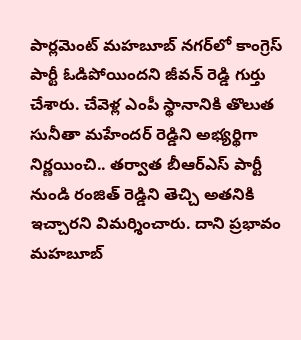పార్లమెంట్ మహబూబ్ నగర్‌లో కాంగ్రెస్ పార్టీ ఓడిపోయిందని జీవన్ రెడ్డి గుర్తు చేశారు. చేవెళ్ల ఎంపీ స్థానానికి తొలుత సునీతా మహేందర్ రెడ్డిని అభ్యర్థిగా నిర్ణయించి.. తర్వాత బీఆర్ఎస్ పార్టీ నుండి రంజిత్ రెడ్డిని తెచ్చి అతనికి ఇచ్చారని విమర్శించారు. దాని ప్రభావం మహబూబ్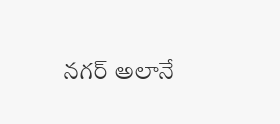నగర్ అలానే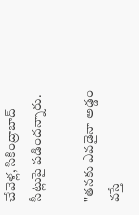చేవెళ్ల, సికింద్రాబాద్ సీట్లుపై పడిందన్నారు.

"తనకు ఎవడైనా అడ్డం వస్తే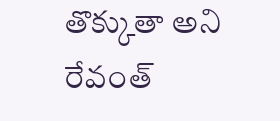తొక్కుతా అని రేవంత్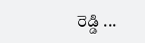రెడ్డి ...